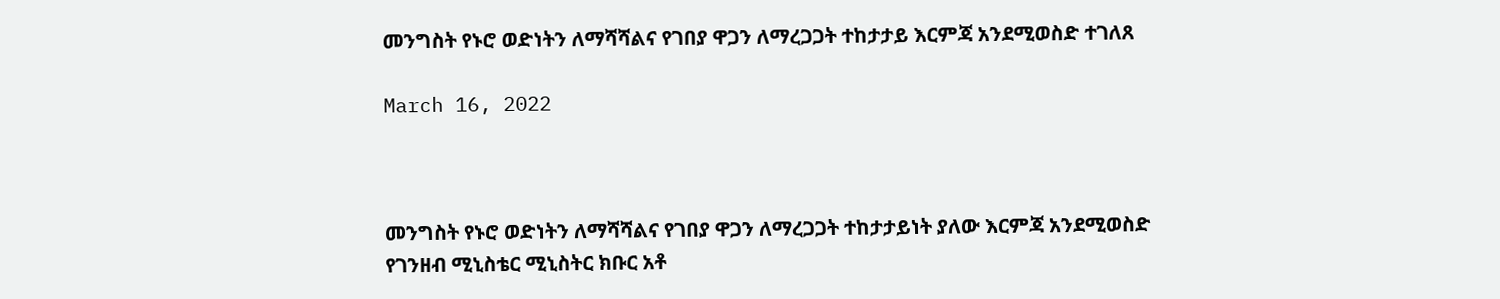መንግስት የኑሮ ወድነትን ለማሻሻልና የገበያ ዋጋን ለማረጋጋት ተከታታይ እርምጃ አንደሚወስድ ተገለጸ

March 16, 2022



መንግስት የኑሮ ወድነትን ለማሻሻልና የገበያ ዋጋን ለማረጋጋት ተከታታይነት ያለው እርምጃ አንደሚወስድ የገንዘብ ሚኒስቴር ሚኒስትር ክቡር አቶ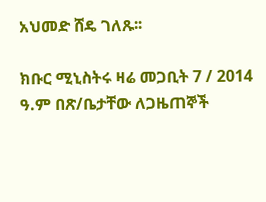አህመድ ሸዴ ገለጹ፡፡

ክቡር ሚኒስትሩ ዛሬ መጋቢት 7 / 2014 ዓ.ም በጽ/ቤታቸው ለጋዜጠኞች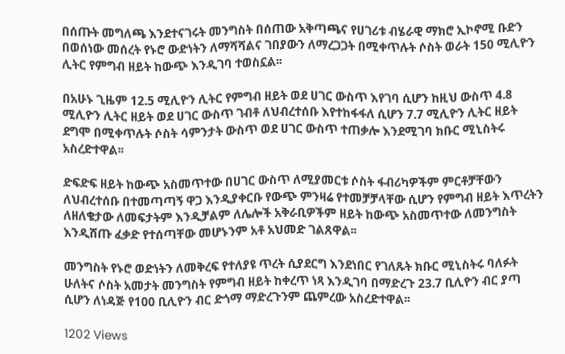በሰጡት መግለጫ እንደተናገሩት መንግስት በሰጠው አቅጣጫና የሀገሪቱ ብሄራዊ ማክሮ ኢኮኖሚ ቡድን በወሰነው መሰረት የኑሮ ውድነትን ለማሻሻልና ገበያውን ለማረጋጋት በሚቀጥሉት ሶስት ወራት 150 ሚሊዮን ሊትር የምግብ ዘይት ከውጭ እንዲገባ ተወስኗል፡፡

በአሁኑ ጊዜም 12.5 ሚሊዮን ሊትር የምግብ ዘይት ወደ ሀገር ውስጥ እየገባ ሲሆን ከዚህ ውስጥ 4.8 ሚሊዮን ሊትር ዘይት ወደ ሀገር ውስጥ ገብቶ ለህብረተሰቡ እየተከፋፋለ ሲሆን 7.7 ሚሊዮን ሊትር ዘይት ደግሞ በሚቀጥሉት ሶስት ሳምንታት ውስጥ ወደ ሀገር ውስጥ ተጠቃሎ እንደሚገባ ክቡር ሚኒስትሩ አስረድተዋል፡፡

ድፍድፍ ዘይት ከውጭ አስመጥተው በሀገር ውስጥ ለሚያመርቱ ሶስት ፋብሪካዎችም ምርቶቻቸውን ለህብረተሰቡ በተመጣጣኝ ዋጋ እንዲያቀርቡ የውጭ ምንዛሬ የተመቻቻላቸው ሲሆን የምግብ ዘይት እጥረትን ለዘለቄታው ለመፍታትም እንዲቻልም ለሌሎች አቅራቢዎችም ዘይት ከውጭ አስመጥተው ለመንግስት እንዲሸጡ ፈቃድ የተሰጣቸው መሆኑንም አቶ አህመድ ገልጸዋል፡፡

መንግስት የኑሮ ወድነትን ለመቅረፍ የተለያዩ ጥረት ሲያደርግ እንደነበር የገለጹት ክቡር ሚኒስትሩ ባለፉት ሁለትና ሶስት አመታት መንግስት የምግብ ዘይት ከቀረጥ ነጻ እንዲገባ በማድረጉ 23.7 ቢሊዮን ብር ያጣ ሲሆን ለነዳጅ የ100 ቢሊዮን ብር ድጎማ ማድረጉንም ጨምረው አስረድተዋል፡፡

1202 Views